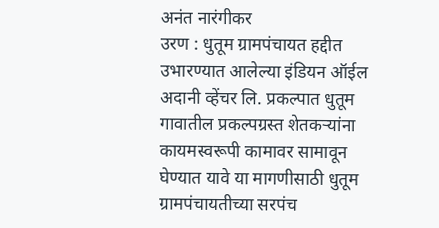अनंत नारंगीकर
उरण : धुतूम ग्रामपंचायत हद्दीत उभारण्यात आलेल्या इंडियन ऑईल अदानी व्हेंचर लि. प्रकल्पात धुतूम गावातील प्रकल्पग्रस्त शेतकऱ्यांना कायमस्वरूपी कामावर सामावून घेण्यात यावे या मागणीसाठी धुतूम ग्रामपंचायतीच्या सरपंच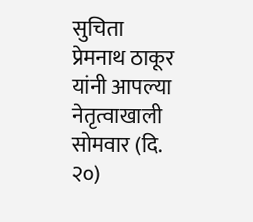सुचिता प्रेमनाथ ठाकूर यांनी आपल्या नेतृत्वाखाली सोमवार (दि. २०)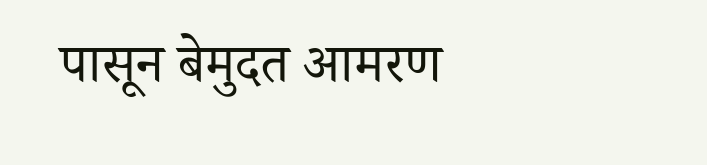पासून बेमुदत आमरण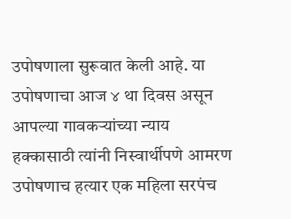उपोषणाला सुरूवात केली आहे. या उपोषणाचा आज ४ था दिवस असून आपल्या गावकऱ्यांच्या न्याय हक्कासाठी त्यांनी निस्वार्थीपणे आमरण उपोषणाच हत्यार एक महिला सरपंच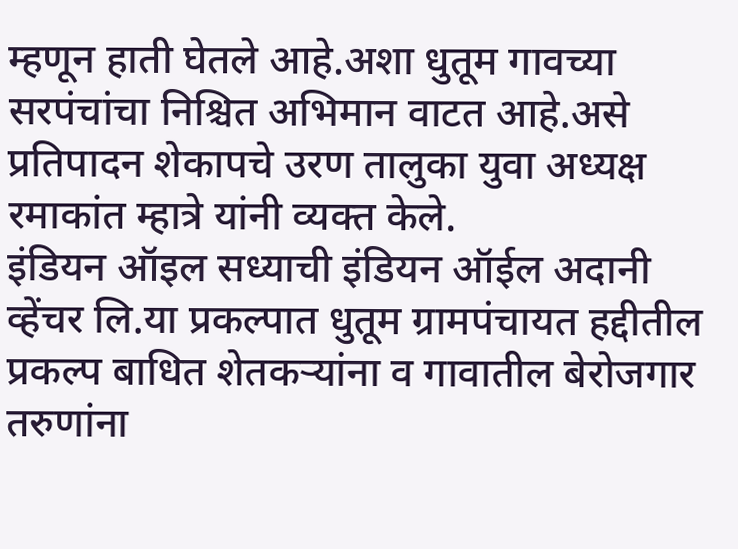म्हणून हाती घेतले आहे.अशा धुतूम गावच्या सरपंचांचा निश्चित अभिमान वाटत आहे.असे प्रतिपादन शेकापचे उरण तालुका युवा अध्यक्ष रमाकांत म्हात्रे यांनी व्यक्त केले.
इंडियन ऑइल सध्याची इंडियन ऑईल अदानी व्हेंचर लि.या प्रकल्पात धुतूम ग्रामपंचायत हद्दीतील प्रकल्प बाधित शेतकऱ्यांना व गावातील बेरोजगार तरुणांना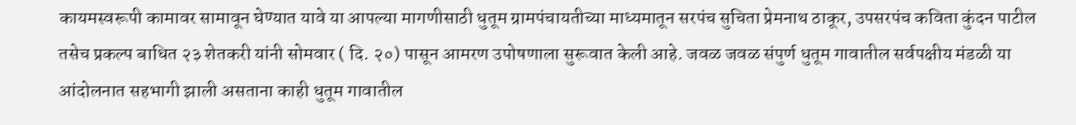कायमस्वरूपी कामावर सामावून घेण्यात यावे या आपल्या मागणीसाठी धुतूम ग्रामपंचायतीच्या माध्यमातून सरपंच सुचिता प्रेमनाथ ठाकूर, उपसरपंच कविता कुंदन पाटील तसेच प्रकल्प बाधित २३ शेतकरी यांनी सोमवार ( दि. २०) पासून आमरण उपोषणाला सुरूवात केली आहे. जवळ जवळ संपुर्ण धुतूम गावातील सर्वपक्षीय मंडळी या आंदोलनात सहभागी झाली असताना काही धुतूम गावातील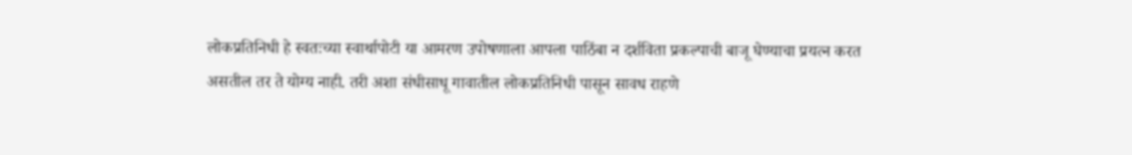लोकप्रतिनिधी हे स्वतःच्या स्वार्थापोटी या आमरण उपोषणाला आपला पाठिंबा न दर्शविता प्रकल्पाची बाजू घेण्याचा प्रयत्न करत असतील तर ते योग्य नाही. तरी अशा संधीसाधू गावातील लोकप्रतिनिधी पासून सावध राहणे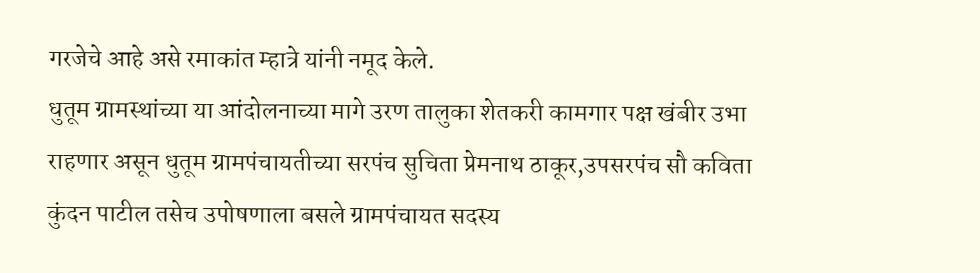गरजेचे आहे असे रमाकांत म्हात्रे यांनी नमूद केले.
धुतूम ग्रामस्थांच्या या आंदोलनाच्या मागे उरण तालुका शेतकरी कामगार पक्ष खंबीर उभा राहणार असून धुतूम ग्रामपंचायतीच्या सरपंच सुचिता प्रेमनाथ ठाकूर,उपसरपंच सौ कविता कुंदन पाटील तसेच उपोषणाला बसले ग्रामपंचायत सदस्य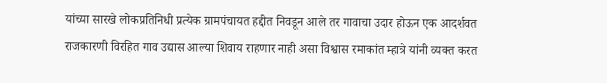यांच्या सारखे लोकप्रतिनिधी प्रत्येक ग्रामपंचायत हद्दीत निवडून आले तर गावाचा उदार होऊन एक आदर्शवत राजकारणी विरहित गाव उद्यास आल्या शिवाय राहणार नाही असा विश्वास रमाकांत म्हात्रे यांनी व्यक्त करत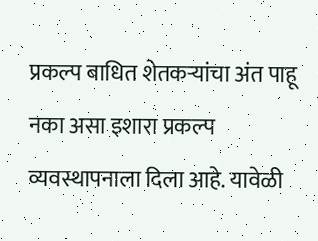प्रकल्प बाधित शेतकऱ्यांचा अंत पाहू नका असा इशारा प्रकल्प व्यवस्थापनाला दिला आहे. यावेळी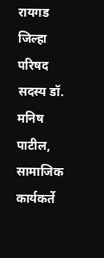रायगड जिल्हा परिषद सदस्य डॉ. मनिष पाटील, सामाजिक कार्यकर्ते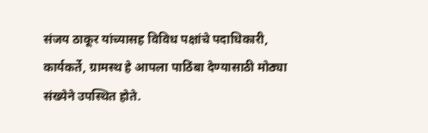संजय ठाकूर यांच्यासह विविध पक्षांचे पदाधिकारी, कार्यकर्ते, ग्रामस्थ हे आपला पाठिंबा देण्यासाठी मोठ्या संख्येने उपस्थित होते.